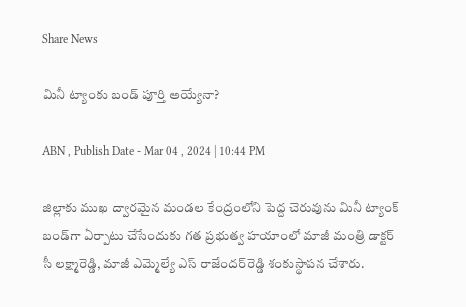Share News

మినీ ట్యాంకు బండ్‌ పూర్తి అయ్యేనా?

ABN , Publish Date - Mar 04 , 2024 | 10:44 PM

జిల్లాకు ముఖ ద్వారమైన మండల కేంద్రంలోని పెద్ద చెరువును మినీ ట్యాంక్‌ బండ్‌గా ఏర్పాటు చేసేందుకు గత ప్రభుత్వ హయాంలో మాజీ మంత్రి డాక్టర్‌ సీ లక్ష్మారెడ్డి, మాజీ ఎమ్మెల్యే ఎస్‌ రాజేందర్‌రెడ్డి శంకుస్థాపన చేశారు.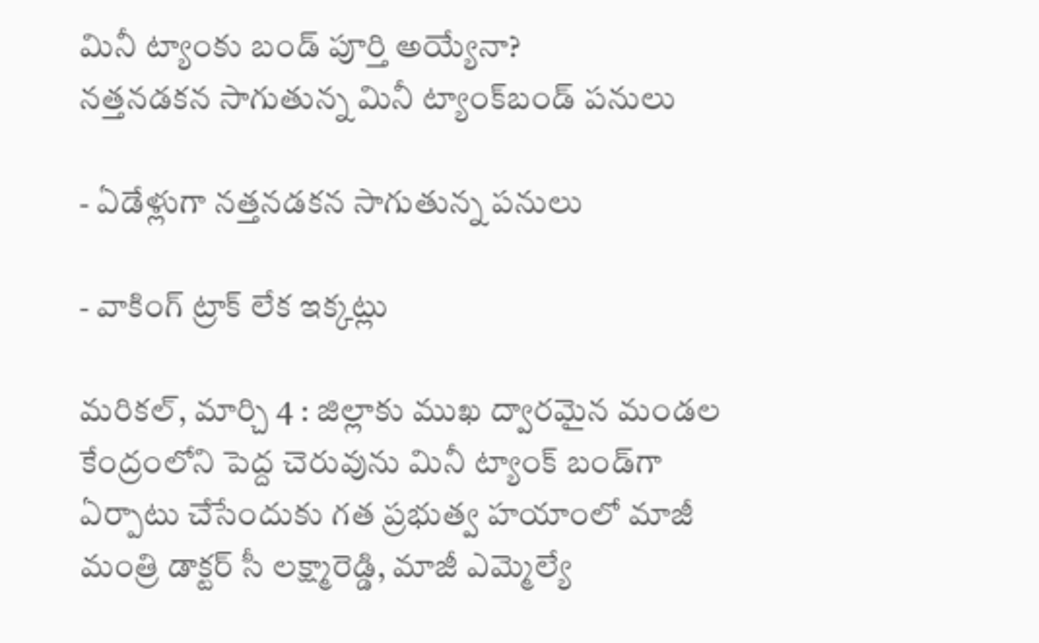మినీ ట్యాంకు బండ్‌ పూర్తి అయ్యేనా?
నత్తనడకన సాగుతున్న మినీ ట్యాంక్‌బండ్‌ పనులు

- ఏడేళ్లుగా నత్తనడకన సాగుతున్న పనులు

- వాకింగ్‌ ట్రాక్‌ లేక ఇక్కట్లు

మరికల్‌, మార్చి 4 : జిల్లాకు ముఖ ద్వారమైన మండల కేంద్రంలోని పెద్ద చెరువును మినీ ట్యాంక్‌ బండ్‌గా ఏర్పాటు చేసేందుకు గత ప్రభుత్వ హయాంలో మాజీ మంత్రి డాక్టర్‌ సీ లక్ష్మారెడ్డి, మాజీ ఎమ్మెల్యే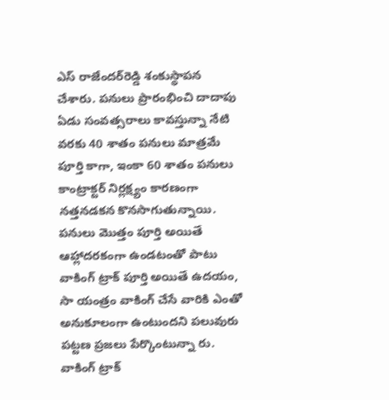ఎస్‌ రాజేందర్‌రెడ్డి శంకుస్థాపన చేశారు. పనులు ప్రారంభించి దాదాపు ఏడు సంవత్సరాలు కావస్తున్నా నేటి వరకు 40 శాతం పనులు మాత్రమే పూర్తి కాగా, ఇంకా 60 శాతం పనులు కాంట్రాక్టర్‌ నిర్లక్ష్యం కారణంగా నత్తనడకన కొనసాగుతున్నాయి. పనులు మొత్తం పూర్తి అయితే ఆహ్లాదరకంగా ఉండటంతో పాటు వాకింగ్‌ ట్రాక్‌ పూర్తి అయితే ఉదయం, సా యంత్రం వాకింగ్‌ చేసే వారికి ఎంతో అనుకూలంగా ఉంటుందని పలువురు పట్టణ ప్రజలు పేర్కొంటున్నా రు. వాకింగ్‌ ట్రాక్‌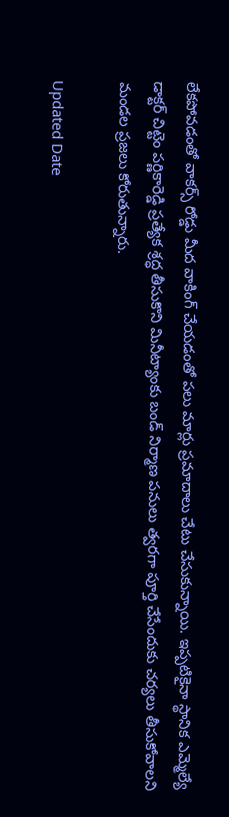లేకపోవడంతో వాకర్స్‌ రోడ్డు మీద వాకింగ్‌ చేయడంతో పలు మార్లు ప్రమాదాలు చేటు చేసుకున్నాయి. ఇప్పటికైనా స్థానిక ఎమ్మెల్యే డాక్టర్‌ చిట్టెం పర్ణికారెడ్డి ప్రత్యేక శ్రద్ధ తీసుకొని మినీట్యాంకు బండ్‌ నిర్మాణ పనులు త్వరగా పూర్తి చేసేందుకు చర్యలు తీసుకోవాలని మండల ప్రజలు కోరుతున్నారు.

Updated Date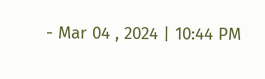- Mar 04 , 2024 | 10:44 PM